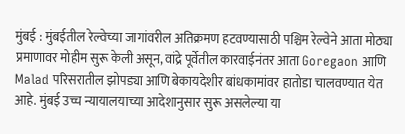मुंबई : मुंबईतील रेल्वेच्या जागांवरील अतिक्रमण हटवण्यासाठी पश्चिम रेल्वेने आता मोठ्या प्रमाणावर मोहीम सुरू केली असून, वांद्रे पूर्वेतील कारवाईनंतर आता Goregaon आणि Malad परिसरातील झोपड्या आणि बेकायदेशीर बांधकामांवर हातोडा चालवण्यात येत आहे. मुंबई उच्च न्यायालयाच्या आदेशानुसार सुरू असलेल्या या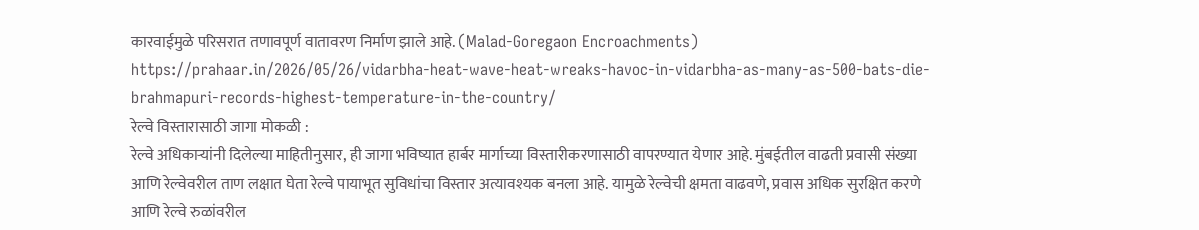कारवाईमुळे परिसरात तणावपूर्ण वातावरण निर्माण झाले आहे. (Malad-Goregaon Encroachments)
https://prahaar.in/2026/05/26/vidarbha-heat-wave-heat-wreaks-havoc-in-vidarbha-as-many-as-500-bats-die-brahmapuri-records-highest-temperature-in-the-country/
रेल्वे विस्तारासाठी जागा मोकळी :
रेल्वे अधिकाऱ्यांनी दिलेल्या माहितीनुसार, ही जागा भविष्यात हार्बर मार्गाच्या विस्तारीकरणासाठी वापरण्यात येणार आहे. मुंबईतील वाढती प्रवासी संख्या आणि रेल्वेवरील ताण लक्षात घेता रेल्वे पायाभूत सुविधांचा विस्तार अत्यावश्यक बनला आहे. यामुळे रेल्वेची क्षमता वाढवणे, प्रवास अधिक सुरक्षित करणे आणि रेल्वे रुळांवरील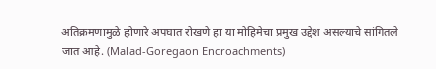अतिक्रमणामुळे होणारे अपघात रोखणे हा या मोहिमेचा प्रमुख उद्देश असल्याचे सांगितले जात आहे. (Malad-Goregaon Encroachments)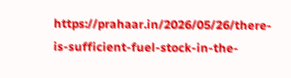https://prahaar.in/2026/05/26/there-is-sufficient-fuel-stock-in-the-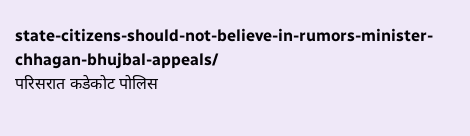state-citizens-should-not-believe-in-rumors-minister-chhagan-bhujbal-appeals/
परिसरात कडेकोट पोलिस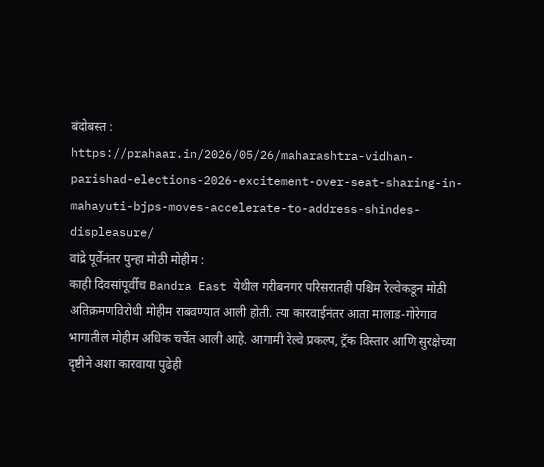बंदोबस्त :
https://prahaar.in/2026/05/26/maharashtra-vidhan-parishad-elections-2026-excitement-over-seat-sharing-in-mahayuti-bjps-moves-accelerate-to-address-shindes-displeasure/
वांद्रे पूर्वेनंतर पुन्हा मोठी मोहीम :
काही दिवसांपूर्वीच Bandra East येथील गरीबनगर परिसरातही पश्चिम रेल्वेकडून मोठी अतिक्रमणविरोधी मोहीम राबवण्यात आली होती. त्या कारवाईनंतर आता मालाड-गोरेगाव भागातील मोहीम अधिक चर्चेत आली आहे. आगामी रेल्वे प्रकल्प, ट्रॅक विस्तार आणि सुरक्षेच्या दृष्टीने अशा कारवाया पुढेही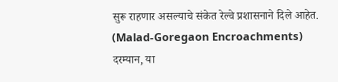सुरू राहणार असल्याचे संकेत रेल्वे प्रशासनाने दिले आहेत. (Malad-Goregaon Encroachments)
दरम्यान, या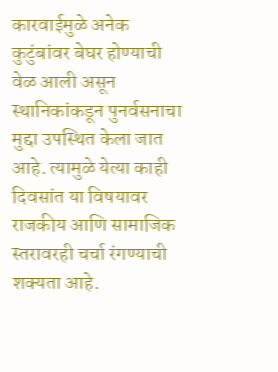कारवाईमुळे अनेक कुटुंबांवर बेघर होण्याची वेळ आली असून स्थानिकांकडून पुनर्वसनाचा मुद्दा उपस्थित केला जात आहे. त्यामुळे येत्या काही दिवसांत या विषयावर राजकीय आणि सामाजिक स्तरावरही चर्चा रंगण्याची शक्यता आहे.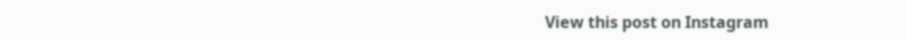View this post on Instagram